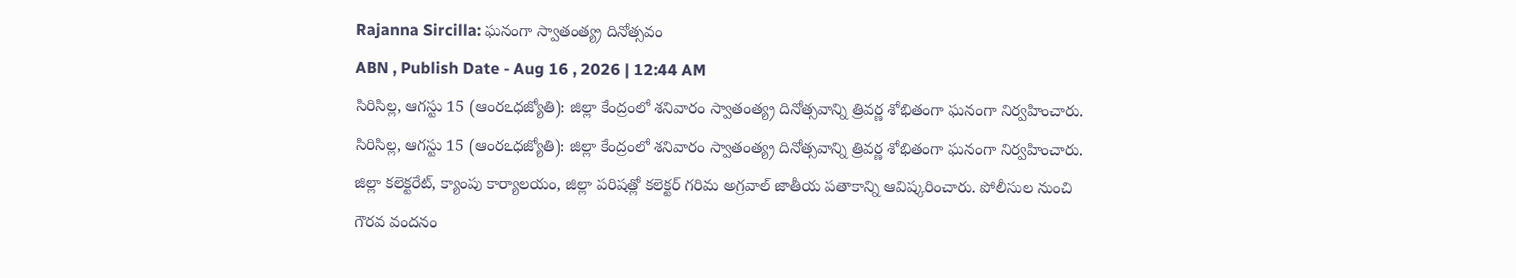Rajanna Sircilla: ఘనంగా స్వాతంత్య్ర దినోత్సవం
ABN , Publish Date - Aug 16 , 2026 | 12:44 AM
సిరిసిల్ల, ఆగస్టు 15 (ఆంరఽధజ్యోతి): జిల్లా కేంద్రంలో శనివారం స్వాతంత్య్ర దినోత్సవాన్ని త్రివర్ణ శోభితంగా ఘనంగా నిర్వహించారు.
సిరిసిల్ల, ఆగస్టు 15 (ఆంరఽధజ్యోతి): జిల్లా కేంద్రంలో శనివారం స్వాతంత్య్ర దినోత్సవాన్ని త్రివర్ణ శోభితంగా ఘనంగా నిర్వహించారు. జిల్లా కలెక్టరేట్, క్యాంపు కార్యాలయం, జిల్లా పరిషత్లో కలెక్టర్ గరిమ అగ్రవాల్ జాతీయ పతాకాన్ని ఆవిష్కరించారు. పోలీసుల నుంచి గౌరవ వందనం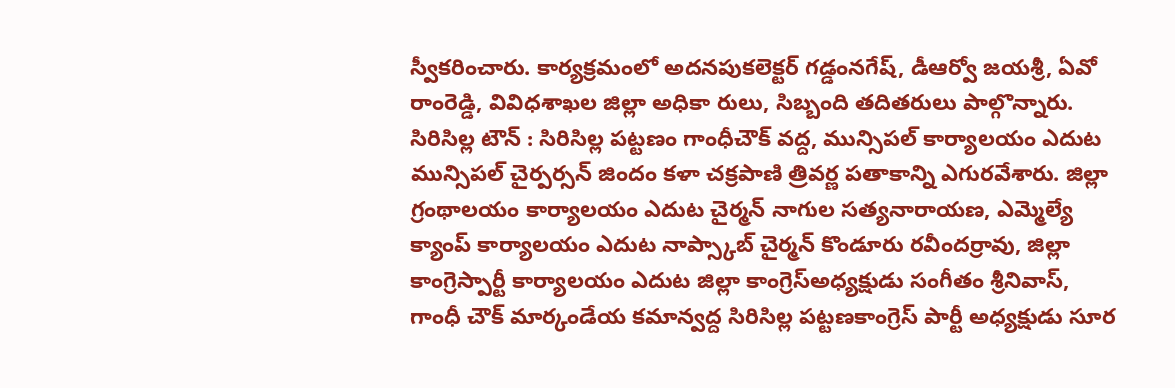స్వీకరించారు. కార్యక్రమంలో అదనపుకలెక్టర్ గడ్డంనగేష్, డీఆర్వో జయశ్రీ, ఏవో రాంరెడ్డి, వివిధశాఖల జిల్లా అధికా రులు, సిబ్బంది తదితరులు పాల్గొన్నారు.
సిరిసిల్ల టౌన్ : సిరిసిల్ల పట్టణం గాంధీచౌక్ వద్ద, మున్సిపల్ కార్యాలయం ఎదుట మున్సిపల్ చైర్పర్సన్ జిందం కళా చక్రపాణి త్రివర్ణ పతాకాన్ని ఎగురవేశారు. జిల్లా గ్రంథాలయం కార్యాలయం ఎదుట చైర్మన్ నాగుల సత్యనారాయణ, ఎమ్మెల్యే క్యాంప్ కార్యాలయం ఎదుట నాప్స్కాబ్ చైర్మన్ కొండూరు రవీందర్రావు, జిల్లా కాంగ్రెస్పార్టీ కార్యాలయం ఎదుట జిల్లా కాంగ్రెస్అధ్యక్షుడు సంగీతం శ్రీనివాస్, గాంధీ చౌక్ మార్కండేయ కమాన్వద్ద సిరిసిల్ల పట్టణకాంగ్రెస్ పార్టీ అధ్యక్షుడు సూర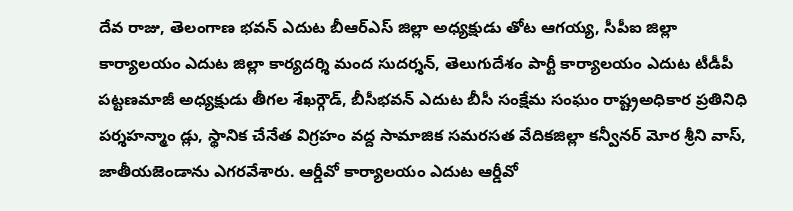దేవ రాజు, తెలంగాణ భవన్ ఎదుట బీఆర్ఎస్ జిల్లా అధ్యక్షుడు తోట ఆగయ్య, సీపీఐ జిల్లా కార్యాలయం ఎదుట జిల్లా కార్యదర్శి మంద సుదర్శన్, తెలుగుదేశం పార్టీ కార్యాలయం ఎదుట టీడీపీ పట్టణమాజీ అధ్యక్షుడు తీగల శేఖర్గౌడ్, బీసీభవన్ ఎదుట బీసీ సంక్షేమ సంఘం రాష్ట్రఅధికార ప్రతినిధి పర్శహన్మాం డ్లు, స్థానిక చేనేత విగ్రహం వద్ద సామాజిక సమరసత వేదికజిల్లా కన్వీనర్ మోర శ్రీని వాస్, జాతీయజెండాను ఎగరవేశారు. ఆర్డీవో కార్యాలయం ఎదుట ఆర్డీవో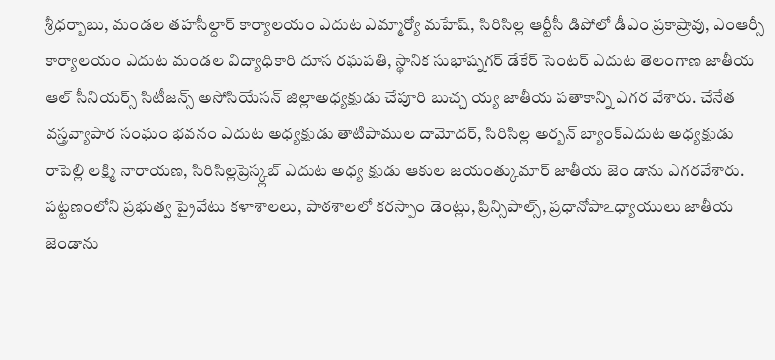శ్రీధర్బాబు, మండల తహసీల్దార్ కార్యాలయం ఎదుట ఎమ్మార్యో మహేష్, సిరిసిల్ల ఆర్టీసీ డిపోలో డీఎం ప్రకాష్రావు, ఎంఆర్సీ కార్యాలయం ఎదుట మండల విద్యాధికారి దూస రఘపతి, స్థానిక సుభాష్నగర్ డేకేర్ సెంటర్ ఎదుట తెలంగాణ జాతీయ ఆల్ సీనియర్స్ సిటీజన్స్ అసోసియేసన్ జిల్లాఅధ్యక్షుడు చేపూరి బుచ్చ య్య జాతీయ పతాకాన్ని ఎగర వేశారు. చేనేత వస్త్రవ్యాపార సంఘం భవనం ఎదుట అధ్యక్షుడు తాటిపాముల దామోదర్, సిరిసిల్ల అర్బన్ బ్యాంక్ఎదుట అధ్యక్షుడు రాపెల్లి లక్ష్మి నారాయణ, సిరిసిల్లప్రెస్క్లబ్ ఎదుట అధ్య క్షుడు ఆకుల జయంత్కుమార్ జాతీయ జెం డాను ఎగరవేశారు. పట్టణంలోని ప్రభుత్వ ప్రైవేటు కళాశాలలు, పాఠశాలలో కరస్పాం డెంట్లు, ప్రిన్సిపాల్స్, ప్రధానోపాఽధ్యాయులు జాతీయ జెండాను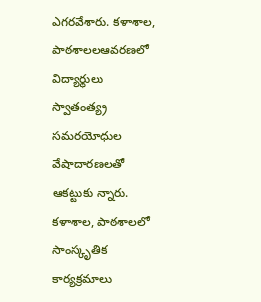ఎగరవేశారు. కళాశాల, పాఠశాలలఆవరణలో విద్యార్థులు స్వాతంత్య్ర సమరయోధుల వేషాదారణలతో ఆకట్టుకు న్నారు. కళాశాల, పాఠశాలలో సాంస్కృతిక కార్యక్రమాలు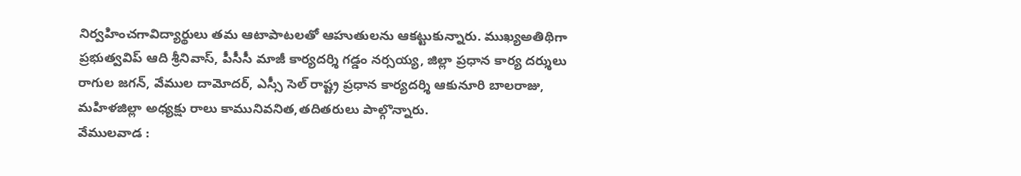నిర్వహించగావిద్యార్థులు తమ ఆటాపాటలతో ఆహుతులను ఆకట్టుకున్నారు. ముఖ్యఅతిథిగా ప్రభుత్వవిప్ ఆది శ్రీనివాస్, పీసీసీ మాజీ కార్యదర్శి గడ్డం నర్సయ్య, జిల్లా ప్రధాన కార్య దర్శులు రాగుల జగన్, వేముల దామోదర్, ఎస్సీ సెల్ రాష్ట్ర ప్రధాన కార్యదర్శి ఆకునూరి బాలరాజు, మహిళజిల్లా అధ్యక్షు రాలు కామునివనిత,తదితరులు పాల్గొన్నారు.
వేములవాడ :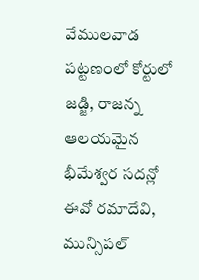వేములవాడ పట్టణంలో కోర్టులో జడ్జి, రాజన్న ఆలయమైన భీమేశ్వర సదన్లో ఈవో రమాదేవి, మున్సిపల్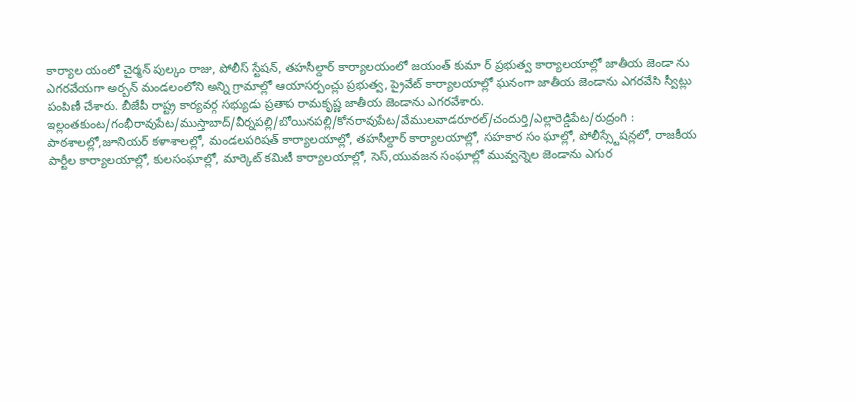కార్యాల యంలో చైర్మన్ పుల్కం రాజు, పోలీస్ స్టేషన్, తహసీల్దార్ కార్యాలయంలో జయంత్ కుమా ర్ ప్రభుత్వ కార్యాలయాల్లో జాతీయ జెండా ను ఎగరవేయగా అర్బన్ మండలంలోని అన్ని గ్రామాల్లో ఆయాసర్పంచ్లు ప్రభుత్వ, ప్రైవేట్ కార్యాలయాల్లో ఘనంగా జాతీయ జెండాను ఎగరవేసి స్వీట్లు పంపిణీ చేశారు. బీజేపీ రాష్ట్ర కార్యవర్గ సభ్యుడు ప్రతాప రామకృష్ణ జాతీయ జెండాను ఎగరవేశారు.
ఇల్లంతకుంట/గంభీరావుపేట/ముస్తాబాద్/వీర్నపల్లి/బోయినపల్లి/కోనరావుపేట/వేములవాడరూరల్/చందుర్తి/ఎల్లారెడ్డిపేట/రుద్రంగి : పాఠశాలల్లో,జూనియర్ కళాశాలల్లో, మండలపరిషత్ కార్యాలయాల్లో, తహసీల్దార్ కార్యాలయాల్లో, సహకార సం ఘాల్లో, పోలీస్స్టేషన్లలో, రాజకీయ పార్టీల కార్యాలయాల్లో, కులసంఘాల్లో, మార్కెట్ కమిటీ కార్యాలయాల్లో, సెస్,యువజన సంఘాల్లో మువ్వన్నెల జెండాను ఎగుర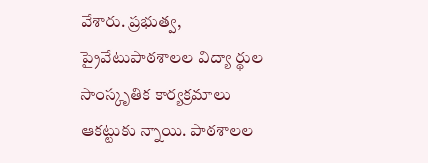వేశారు. ప్రభుత్వ, ప్రైవేటుపాఠశాలల విద్యా ర్థుల సాంస్కృతిక కార్యక్రమాలు ఆకట్టుకు న్నాయి. పాఠశాలల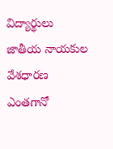విద్యార్థులు జాతీయ నాయకుల వేశధారణ ఎంతగానో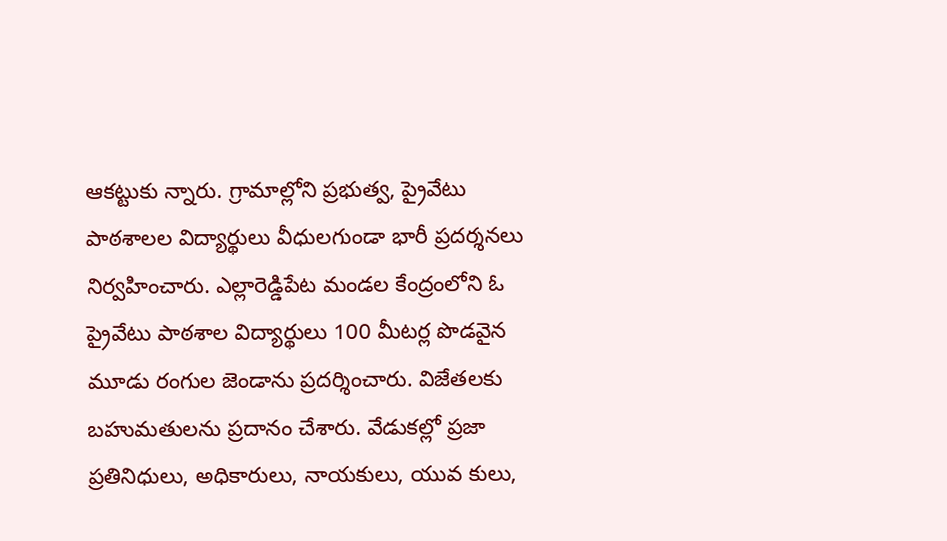ఆకట్టుకు న్నారు. గ్రామాల్లోని ప్రభుత్వ, ప్రైవేటు పాఠశాలల విద్యార్థులు వీధులగుండా భారీ ప్రదర్శనలు నిర్వహించారు. ఎల్లారెడ్డిపేట మండల కేంద్రంలోని ఓ ప్రైవేటు పాఠశాల విద్యార్థులు 100 మీటర్ల పొడవైన మూడు రంగుల జెండాను ప్రదర్శించారు. విజేతలకు బహుమతులను ప్రదానం చేశారు. వేడుకల్లో ప్రజా ప్రతినిధులు, అధికారులు, నాయకులు, యువ కులు,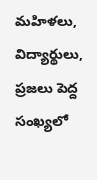మహిళలు, విద్యార్థులు, ప్రజలు పెద్ద సంఖ్యలో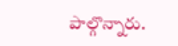పాల్గొన్నారు.